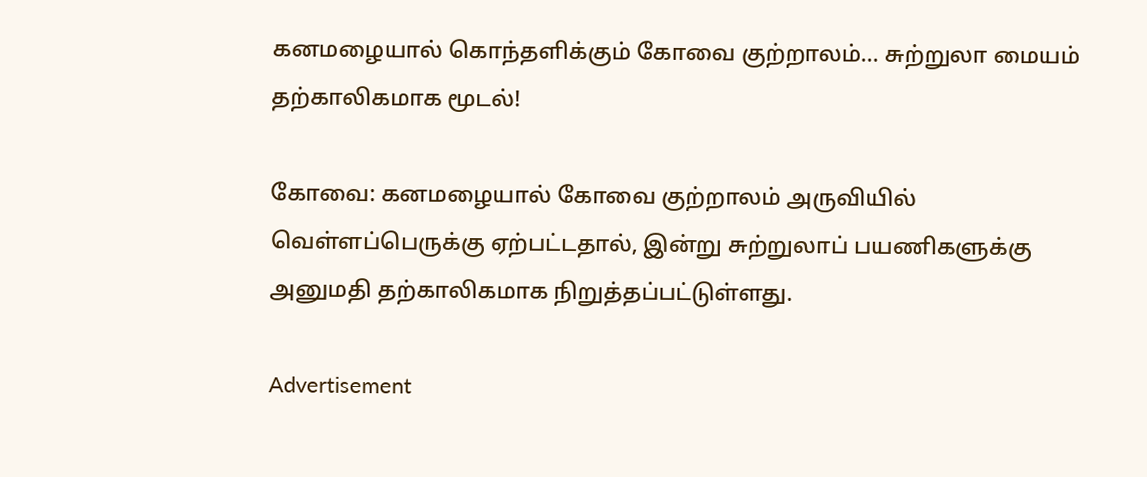கனமழையால் கொந்தளிக்கும் கோவை குற்றாலம்… சுற்றுலா மையம் தற்காலிகமாக மூடல்!

கோவை: கனமழையால் கோவை குற்றாலம் அருவியில் வெள்ளப்பெருக்கு ஏற்பட்டதால், இன்று சுற்றுலாப் பயணிகளுக்கு அனுமதி தற்காலிகமாக நிறுத்தப்பட்டுள்ளது.

Advertisement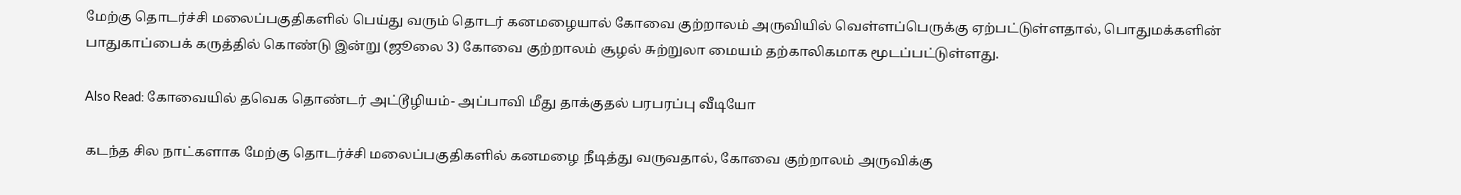மேற்கு தொடர்ச்சி மலைப்பகுதிகளில் பெய்து வரும் தொடர் கனமழையால் கோவை குற்றாலம் அருவியில் வெள்ளப்பெருக்கு ஏற்பட்டுள்ளதால், பொதுமக்களின் பாதுகாப்பைக் கருத்தில் கொண்டு இன்று (ஜூலை 3) கோவை குற்றாலம் சூழல் சுற்றுலா மையம் தற்காலிகமாக மூடப்பட்டுள்ளது.

Also Read: கோவையில் தவெக தொண்டர் அட்டூழியம்- அப்பாவி மீது தாக்குதல் பரபரப்பு வீடியோ

கடந்த சில நாட்களாக மேற்கு தொடர்ச்சி மலைப்பகுதிகளில் கனமழை நீடித்து வருவதால், கோவை குற்றாலம் அருவிக்கு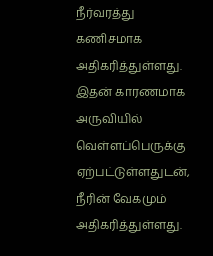நீர்வரத்து கணிசமாக அதிகரித்துள்ளது. இதன் காரணமாக அருவியில் வெள்ளப்பெருக்கு ஏற்பட்டுள்ளதுடன், நீரின் வேகமும் அதிகரித்துள்ளது.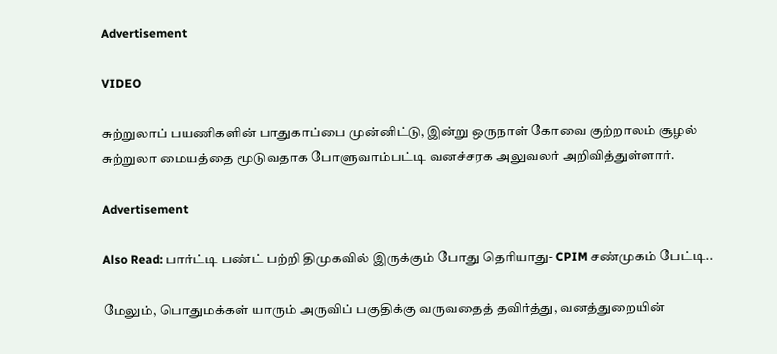Advertisement

VIDEO

சுற்றுலாப் பயணிகளின் பாதுகாப்பை முன்னிட்டு, இன்று ஒருநாள் கோவை குற்றாலம் சூழல் சுற்றுலா மையத்தை மூடுவதாக போளுவாம்பட்டி வனச்சரக அலுவலர் அறிவித்துள்ளார்.

Advertisement

Also Read: பார்ட்டி பண்ட் பற்றி திமுகவில் இருக்கும் போது தெரியாது- CPIM சண்முகம் பேட்டி..

மேலும், பொதுமக்கள் யாரும் அருவிப் பகுதிக்கு வருவதைத் தவிர்த்து, வனத்துறையின்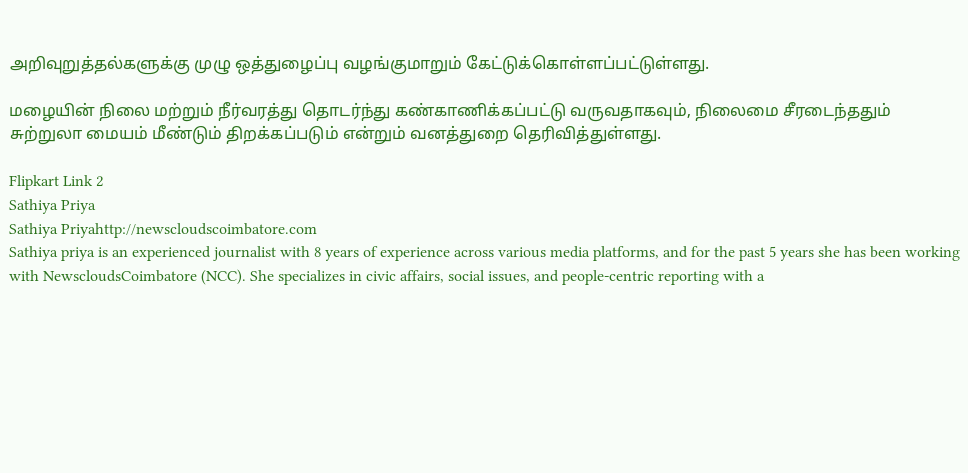அறிவுறுத்தல்களுக்கு முழு ஒத்துழைப்பு வழங்குமாறும் கேட்டுக்கொள்ளப்பட்டுள்ளது.

மழையின் நிலை மற்றும் நீர்வரத்து தொடர்ந்து கண்காணிக்கப்பட்டு வருவதாகவும், நிலைமை சீரடைந்ததும் சுற்றுலா மையம் மீண்டும் திறக்கப்படும் என்றும் வனத்துறை தெரிவித்துள்ளது.

Flipkart Link 2
Sathiya Priya
Sathiya Priyahttp://newscloudscoimbatore.com
Sathiya priya is an experienced journalist with 8 years of experience across various media platforms, and for the past 5 years she has been working with NewscloudsCoimbatore (NCC). She specializes in civic affairs, social issues, and people-centric reporting with a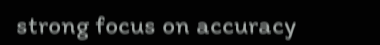strong focus on accuracy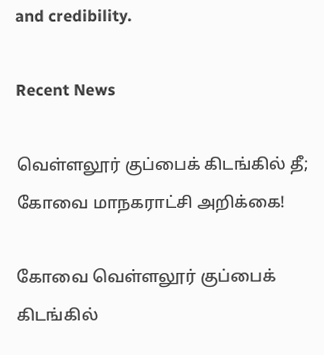and credibility.

Recent News

வெள்ளலூர் குப்பைக் கிடங்கில் தீ; கோவை மாநகராட்சி அறிக்கை!

கோவை வெள்ளலூர் குப்பைக் கிடங்கில்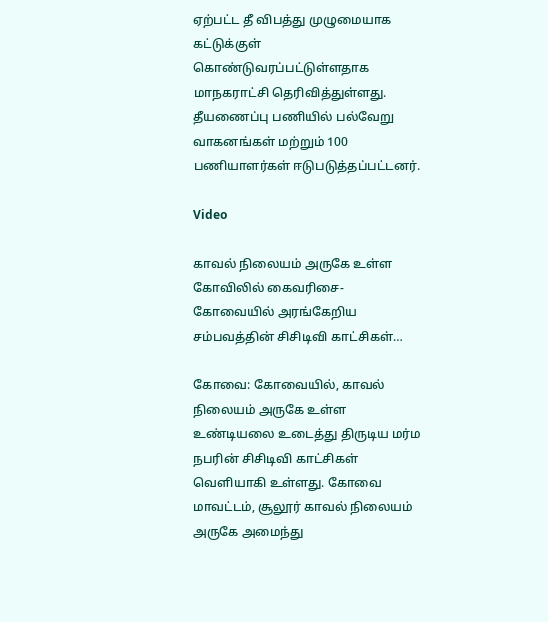ஏற்பட்ட தீ விபத்து முழுமையாக கட்டுக்குள் கொண்டுவரப்பட்டுள்ளதாக மாநகராட்சி தெரிவித்துள்ளது. தீயணைப்பு பணியில் பல்வேறு வாகனங்கள் மற்றும் 100 பணியாளர்கள் ஈடுபடுத்தப்பட்டனர்.

Video

காவல் நிலையம் அருகே உள்ள கோவிலில் கைவரிசை- கோவையில் அரங்கேறிய சம்பவத்தின் சிசிடிவி காட்சிகள்…

கோவை: கோவையில், காவல் நிலையம் அருகே உள்ள உண்டியலை உடைத்து திருடிய மர்ம நபரின் சிசிடிவி காட்சிகள் வெளியாகி உள்ளது. கோவை மாவட்டம், சூலூர் காவல் நிலையம் அருகே அமைந்து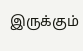இருக்கும்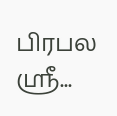பிரபல ஸ்ரீ...